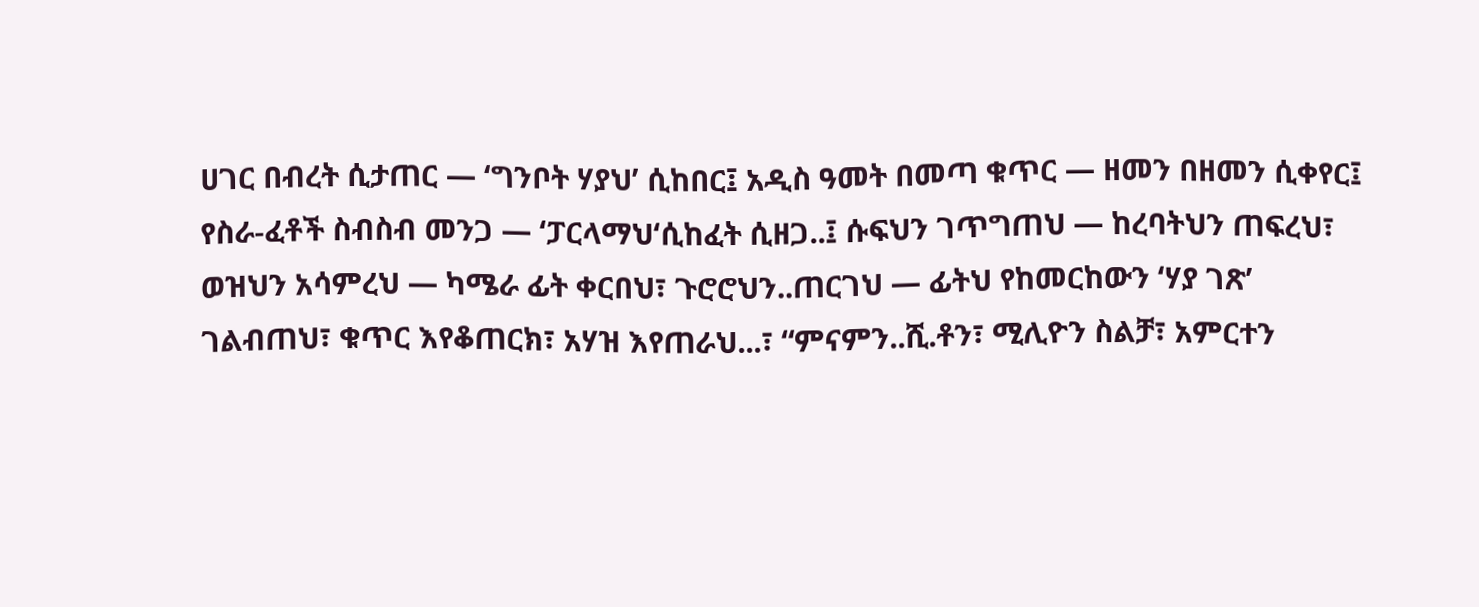ሀገር በብረት ሲታጠር — ‘ግንቦት ሃያህ’ ሲከበር፤ አዲስ ዓመት በመጣ ቁጥር — ዘመን በዘመን ሲቀየር፤ የስራ-ፈቶች ስብስብ መንጋ — ‘ፓርላማህ‘ሲከፈት ሲዘጋ..፤ ሱፍህን ገጥግጠህ — ከረባትህን ጠፍረህ፣ ወዝህን አሳምረህ — ካሜራ ፊት ቀርበህ፣ ጉሮሮህን..ጠርገህ — ፊትህ የከመርከውን ‘ሃያ ገጽ’ ገልብጠህ፣ ቁጥር እየቆጠርክ፣ አሃዝ እየጠራህ...፣ “ምናምን..ሺ.ቶን፣ ሚሊዮን ስልቻ፣ አምርተን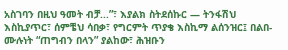አስገባን በዚህ ዓመት ብቻ...”፣ እያልክ ስትደሰኩር — ትንፋሽህ እስኪያጥር፣ ሰምቼህ ሳበቃ፣ የግርምት ጥያቄ እስኪማ ልሰንዝር፤ በልበ-ሙሉነት “ጠግብን በላን” ያልከው፣ ሕዝቡን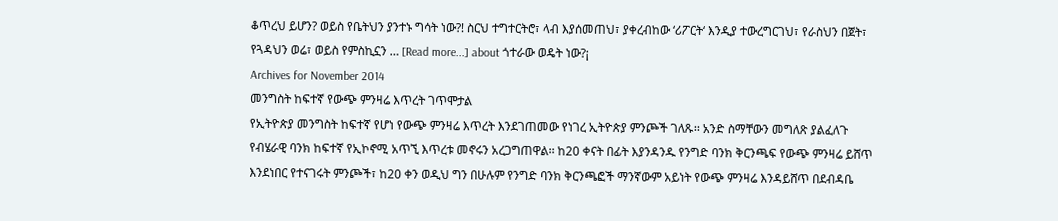ቆጥረህ ይሆን? ወይስ የቤትህን ያንተኑ ግሳት ነው?! ስርህ ተግተርትሮ፣ ላብ እያሰመጠህ፣ ያቀረብከው ‘ሪፖርት‘ እንዲያ ተውረግርገህ፣ የራስህን በጀት፣ የጓዳህን ወሬ፣ ወይስ የምስኪኗን … [Read more...] about ጎተራው ወዴት ነው?¡
Archives for November 2014
መንግስት ከፍተኛ የውጭ ምንዛሬ እጥረት ገጥሞታል
የኢትዮጵያ መንግስት ከፍተኛ የሆነ የውጭ ምንዛሬ እጥረት እንደገጠመው የነገረ ኢትዮጵያ ምንጮች ገለጹ፡፡ አንድ ስማቸውን መግለጽ ያልፈለጉ የብሄራዊ ባንክ ከፍተኛ የኢኮኖሚ አጥኚ እጥረቱ መኖሩን አረጋግጠዋል፡፡ ከ20 ቀናት በፊት እያንዳንዱ የንግድ ባንክ ቅርንጫፍ የውጭ ምንዛሬ ይሸጥ እንደነበር የተናገሩት ምንጮች፣ ከ20 ቀን ወዲህ ግን በሁሉም የንግድ ባንክ ቅርንጫፎች ማንኛውም አይነት የውጭ ምንዛሬ እንዳይሸጥ በደብዳቤ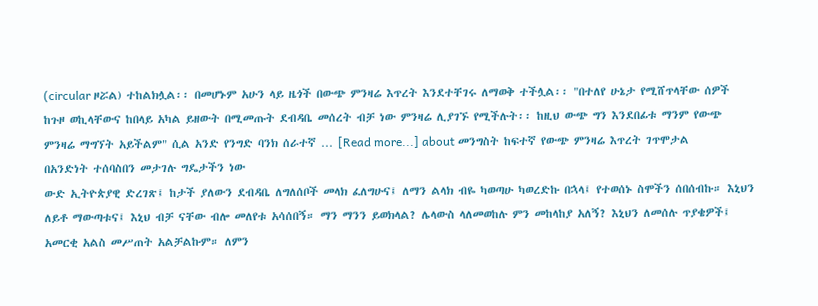(circular ዞሯል) ተከልክሏል፡፡ በመሆኑም አሁን ላይ ዜጎች በውጭ ምንዛሬ እጥረት እንደተቸገሩ ለማወቅ ተችሏል፡፡ "በተለየ ሁኔታ የሚሸጥላቸው ሰዎች ከጉዞ ወኪላቸውና ከበላይ አካል ይዘውት በሚመጡት ደብዳቤ መሰረት ብቻ ነው ምንዛሬ ሊያገኙ የሚችሉት፡፡ ከዚህ ውጭ ግን እንደበፊቱ ማንም የውጭ ምንዛሬ ማግኘት አይችልም" ሲል አንድ የንግድ ባንክ ሰራተኛ … [Read more...] about መንግስት ከፍተኛ የውጭ ምንዛሬ እጥረት ገጥሞታል
በአንድነት ተሰባስበን መታገሉ ግዴታችን ነው
ውድ ኢትዮጵያዊ ድረገጽ፤ ከታች ያለውን ደብዳቤ ለግለሰቦች መላክ ፈለግሁና፤ ለማን ልላክ ብዬ ካወጣሁ ካወረድኩ በኋላ፤ የተወሰኑ ስሞችን ሰበሰብኩ። እኒህን ለይቶ ማውጣቱና፤ እኒህ ብቻ ናቸው ብሎ መለየቱ አሳሰበኝ። ማን ማንን ይወክላል? ሌላውስ ላለመወከሉ ምን መከላከያ አለኝ? እኒህን ለመሰሉ ጥያቄዎች፤ አመርቂ አልስ መሥጠት አልቻልኩም። ለምን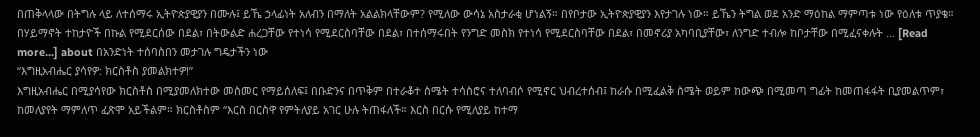በጠቅላላው በትግሉ ላይ ለተሰማሩ ኢትዮጵያዊያን በሙሉ፤ ይኼ ኃላፊነት አለብን በማለት አልልክላቸውም? የሚለው ውሳኔ አስታራቂ ሆነልኝ። በየቦታው ኢትዮጵያዊያን እየታገሉ ነው። ይኼን ትግል ወደ አንድ ማዕከል ማምጣቱ ነው የዕለቱ ጥያቄ። በሃይማኖት ተከታዮች በኩል የሚደርሰው በደል፣ በትውልድ ሐረጋቸው የተነሳ የሚደርስባቸው በደል፣ በተሰማሩበት የንግድ መስክ የተነሳ የሚደርስባቸው በደል፣ በመኖሪያ አካባቢያቸው፣ ለንግድ ተብሎ ከቦታቸው በሚፈናቀሉት … [Read more...] about በአንድነት ተሰባስበን መታገሉ ግዴታችን ነው
“እግዚአብሔር ያሳየዎ: ክርስቶስ ያመልክተዎ!”
እግዚአብሔር በሚያሳየው ክርስቶስ በሚያመለክተው መስመር የማይሰለፍ፤ በቡድንና በጥቅም በተራቆተ ስሜት ተሳስሮና ተለባብሶ የሚኖር ህብረተሰብ፤ ከራሱ በሚፈልቅ ስሜት ወይም ከውጭ በሚመጣ ግፊት ከመጠፋፋት ቢያመልጥም፣ ከመለያየት ማምለጥ ፈጽሞ አይችልም። ክርስቶስም “እርስ በርስዋ የምትለያይ አገር ሁሉ ትጠፋለች። እርስ በርሱ የሚለያይ ከተማ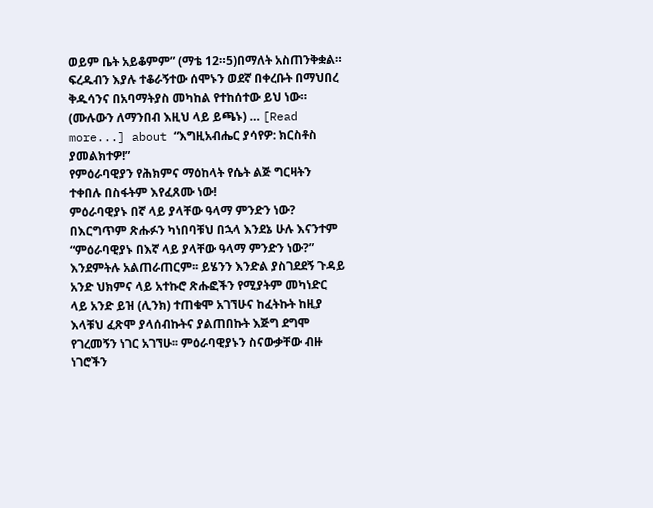ወይም ቤት አይቆምም” (ማቴ 12።5)በማለት አስጠንቅቋል። ፍረዱብን እያሉ ተቆራኝተው ሰሞኑን ወደኛ በቀረቡት በማህበረ ቅዱሳንና በአባማትያስ መካከል የተከሰተው ይህ ነው። (ሙሉውን ለማንበብ እዚህ ላይ ይጫኑ) … [Read more...] about “እግዚአብሔር ያሳየዎ: ክርስቶስ ያመልክተዎ!”
የምዕራባዊያን የሕክምና ማዕከላት የሴት ልጅ ግርዛትን ተቀበሉ በስፋትም እየፈጸሙ ነው!
ምዕራባዊያኑ በኛ ላይ ያላቸው ዓላማ ምንድን ነው? በእርግጥም ጽሑፉን ካነበባቹህ በኋላ እንደኔ ሁሉ እናንተም “ምዕራባዊያኑ በእኛ ላይ ያላቸው ዓላማ ምንድን ነው?” እንደምትሉ አልጠራጠርም፡፡ ይሄንን እንድል ያስገደደኝ ጉዳይ አንድ ህክምና ላይ አተኩሮ ጽሑፎችን የሚያትም መካነድር ላይ አንድ ይዝ (ሊንክ) ተጠቁሞ አገኘሁና ከፈትኩት ከዚያ እላቹህ ፈጽሞ ያላሰብኩትና ያልጠበኩት እጅግ ደግሞ የገረመኝን ነገር አገኘሁ፡፡ ምዕራባዊያኑን ስናውቃቸው ብዙ ነገሮችን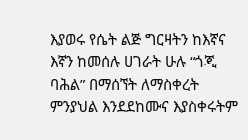እያወሩ የሴት ልጅ ግርዛትን ከእኛና እኛን ከመሰሉ ሀገራት ሁሉ “ጎጂ ባሕል” በማሰኘት ለማስቀረት ምንያህል እንደደከሙና እያስቀሩትም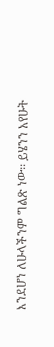እንደሆነ ለሁላችንም ግልጽ ነው፡፡ ይሄንን አየሁት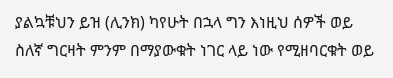ያልኳቹህን ይዝ (ሊንክ) ካየሁት በኋላ ግን እነዚህ ሰዎች ወይ ስለኛ ግርዛት ምንም በማያውቁት ነገር ላይ ነው የሚዘባርቁት ወይ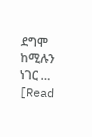ደግሞ ከሚሉን ነገር … [Read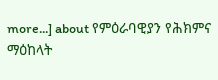more...] about የምዕራባዊያን የሕክምና ማዕከላት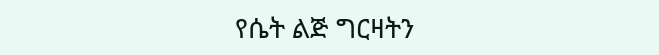የሴት ልጅ ግርዛትን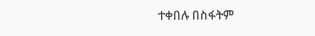ተቀበሉ በስፋትም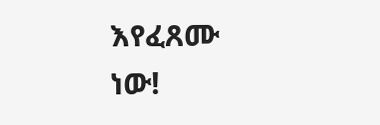እየፈጸሙ ነው!